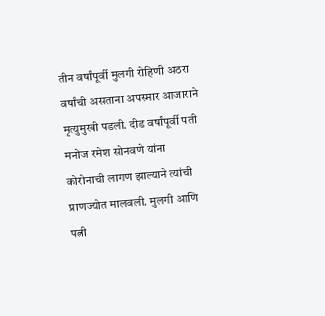तीन वर्षांपूर्वी मुलगी रोहिणी अठरा वर्षांची असताना अपस्मार आजाराने मृत्युमुखी पडली. दीड वर्षांपूर्वी पती मनोज रमेश सोनवणे यांना कोरोनाची लागण झाल्याने त्यांची प्राणज्योत मालवली. मुलगी आणि पत्नी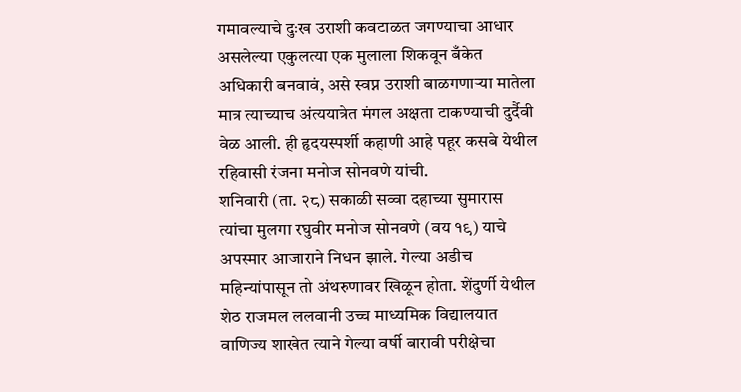गमावल्याचे दुःख उराशी कवटाळत जगण्याचा आधार असलेल्या एकुलत्या एक मुलाला शिकवून बँकेत अधिकारी बनवावं, असे स्वप्न उराशी बाळगणाऱ्या मातेला मात्र त्याच्याच अंत्ययात्रेत मंगल अक्षता टाकण्याची दुर्दैवी वेळ आली. ही हृदयस्पर्शी कहाणी आहे पहूर कसबे येथील रहिवासी रंजना मनोज सोनवणे यांची.
शनिवारी (ता. २८) सकाळी सव्वा दहाच्या सुमारास त्यांचा मुलगा रघुवीर मनोज सोनवणे (वय १९) याचे अपस्मार आजाराने निधन झाले. गेल्या अडीच महिन्यांपासून तो अंथरुणावर खिळून होता. शेंदुर्णी येथील शेठ राजमल ललवानी उच्च माध्यमिक विद्यालयात वाणिज्य शाखेत त्याने गेल्या वर्षी बारावी परीक्षेचा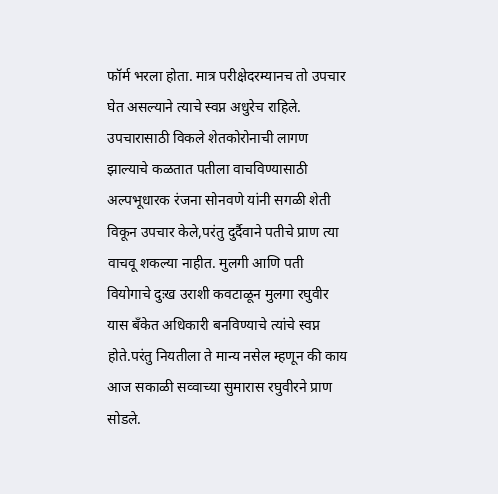फॉर्म भरला होता. मात्र परीक्षेदरम्यानच तो उपचार घेत असल्याने त्याचे स्वप्न अधुरेच राहिले.
उपचारासाठी विकले शेतकोरोनाची लागण झाल्याचे कळतात पतीला वाचविण्यासाठी अल्पभूधारक रंजना सोनवणे यांनी सगळी शेती विकून उपचार केले,परंतु दुर्दैवाने पतीचे प्राण त्या वाचवू शकल्या नाहीत. मुलगी आणि पती वियोगाचे दुःख उराशी कवटाळून मुलगा रघुवीर यास बँकेत अधिकारी बनविण्याचे त्यांचे स्वप्न होते.परंतु नियतीला ते मान्य नसेल म्हणून की काय आज सकाळी सव्वाच्या सुमारास रघुवीरने प्राण सोडले.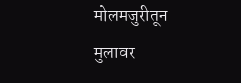मोलमजुरीतून मुलावर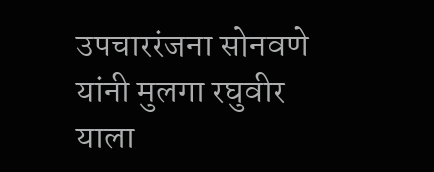उपचाररंजना सोनवणे यांनी मुलगा रघुवीर याला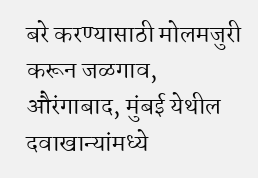बरे करण्यासाठी मोलमजुरी करून जळगाव, औरंगाबाद, मुंबई येथील दवाखान्यांमध्ये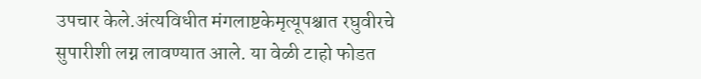उपचार केले.अंत्यविधीत मंगलाष्टकेमृत्यूपश्चात रघुवीरचे सुपारीशी लग्न लावण्यात आले. या वेळी टाहो फोडत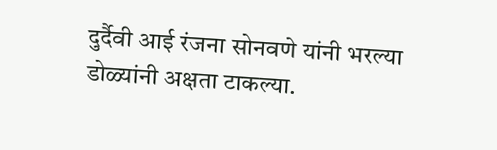दुर्दैवी आई रंजना सोनवणे यांनी भरल्या डोळ्यांनी अक्षता टाकल्या.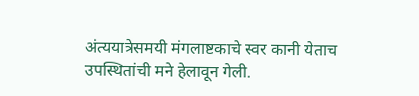अंत्ययात्रेसमयी मंगलाष्टकाचे स्वर कानी येताच उपस्थितांची मने हेलावून गेली.